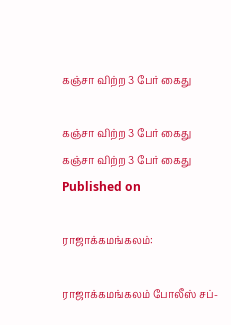கஞ்சா விற்ற 3 பேர் கைது

கஞ்சா விற்ற 3 பேர் கைது
கஞ்சா விற்ற 3 பேர் கைது
Published on

ராஜாக்கமங்கலம்:

ராஜாக்கமங்கலம் போலீஸ் சப்-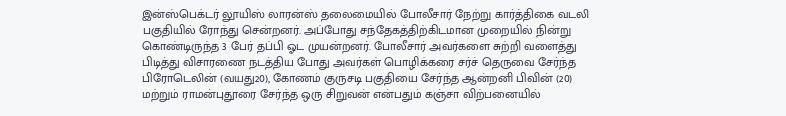இன்ஸ்பெக்டர் லூயிஸ் லாரன்ஸ் தலைமையில் போலீசார் நேற்று கார்த்திகை வடலி பகுதியில் ரோந்து சென்றனர். அப்போது சந்தேகத்திற்கிடமான முறையில் நின்று கொண்டிருந்த 3 பேர் தப்பி ஓட முயன்றனர். போலீசார் அவர்களை சுற்றி வளைத்து பிடித்து விசாரணை நடத்திய போது அவர்கள் பொழிக்கரை சர்ச் தெருவை சேர்ந்த பிரோடெலின் (வயது20), கோணம் குருசடி பகுதியை சேர்ந்த ஆன்றனி பிவின் (20) மற்றும் ராமன்புதூரை சேர்ந்த ஒரு சிறுவன் என்பதும் கஞ்சா விற்பனையில்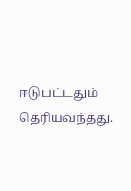ஈடுபட்டதும் தெரியவந்தது.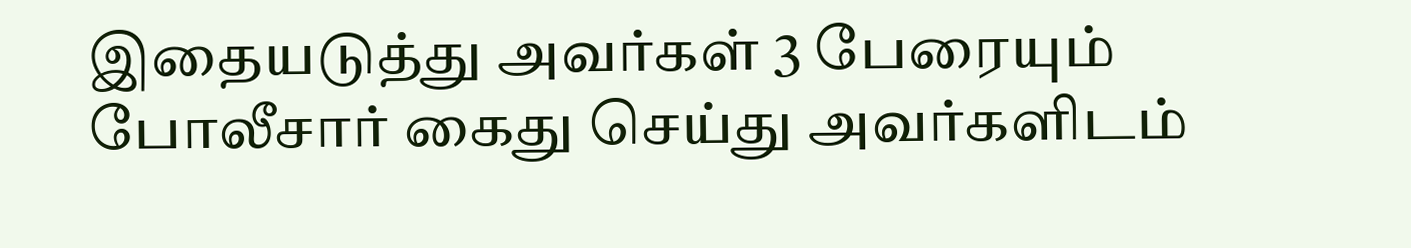இதையடுத்து அவர்கள் 3 பேரையும் போலீசார் கைது செய்து அவர்களிடம்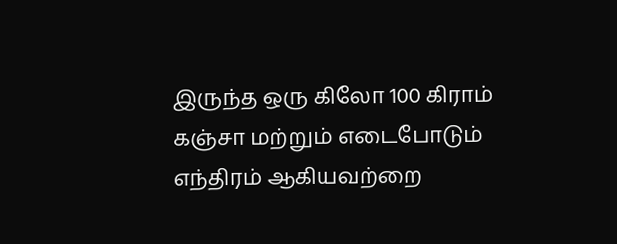இருந்த ஒரு கிலோ 100 கிராம் கஞ்சா மற்றும் எடைபோடும் எந்திரம் ஆகியவற்றை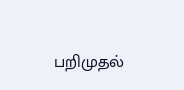பறிமுதல்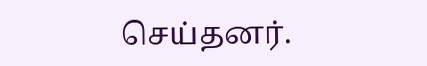செய்தனர்.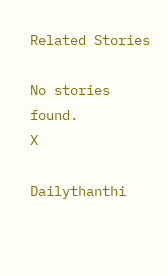Related Stories

No stories found.
X

Dailythanthi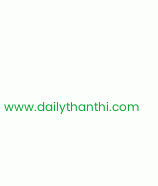www.dailythanthi.com